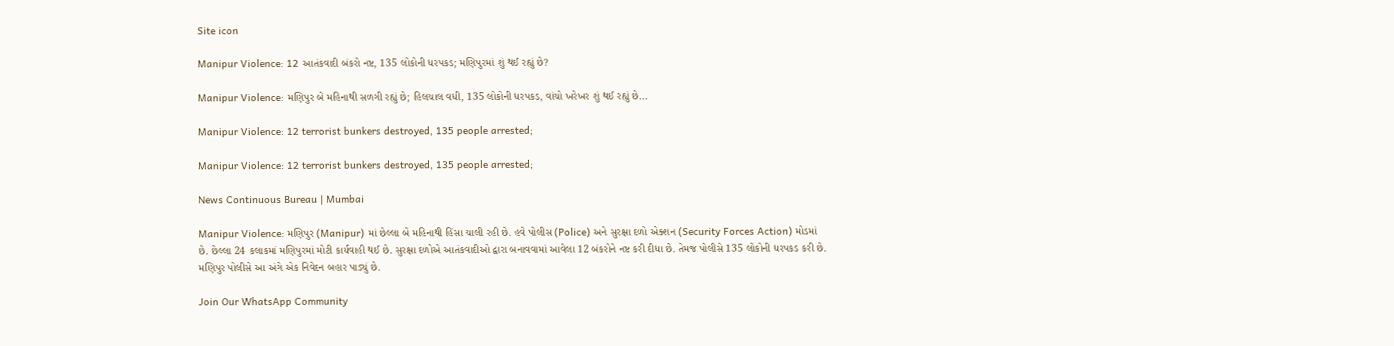Site icon

Manipur Violence: 12 આતંકવાદી બંકરો નષ્ટ, 135 લોકોની ધરપકડ; મણિપુરમાં શું થઈ રહ્યું છે?

Manipur Violence: મણિપુર બે મહિનાથી સળગી રહ્યું છે; હિલચાલ વધી, 135 લોકોની ધરપકડ, વાંચો ખરેખર શું થઈ રહ્યું છે...

Manipur Violence: 12 terrorist bunkers destroyed, 135 people arrested;

Manipur Violence: 12 terrorist bunkers destroyed, 135 people arrested;

News Continuous Bureau | Mumbai

Manipur Violence: મણિપુર (Manipur) માં છેલ્લા બે મહિનાથી હિંસા ચાલી રહી છે. હવે પોલીસ (Police) અને સુરક્ષા દળો એક્શન (Security Forces Action) મોડમાં છે. છેલ્લા 24 કલાકમાં મણિપુરમાં મોટી કાર્યવાહી થઈ છે. સુરક્ષા દળોએ આતંકવાદીઓ દ્વારા બનાવવામાં આવેલા 12 બંકરોને નષ્ટ કરી દીધા છે. તેમજ પોલીસે 135 લોકોની ધરપકડ કરી છે. મણિપુર પોલીસે આ અંગે એક નિવેદન બહાર પાડ્યું છે.

Join Our WhatsApp Community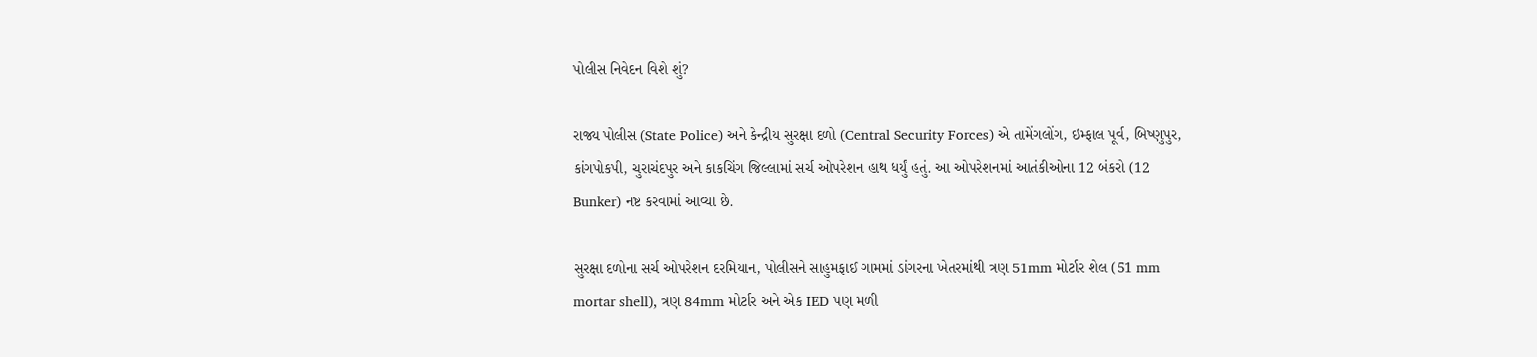પોલીસ નિવેદન વિશે શું?

રાજ્ય પોલીસ (State Police) અને કેન્દ્રીય સુરક્ષા દળો (Central Security Forces) એ તામેંગલોંગ, ઇમ્ફાલ પૂર્વ, બિષ્ણુપુર, કાંગપોકપી, ચુરાચંદપુર અને કાકચિંગ જિલ્લામાં સર્ચ ઓપરેશન હાથ ધર્યું હતું. આ ઓપરેશનમાં આતંકીઓના 12 બંકરો (12 Bunker) નષ્ટ કરવામાં આવ્યા છે.

સુરક્ષા દળોના સર્ચ ઓપરેશન દરમિયાન, પોલીસને સાહુમફાઈ ગામમાં ડાંગરના ખેતરમાંથી ત્રણ 51mm મોર્ટાર શેલ (51 mm mortar shell), ત્રણ 84mm મોર્ટાર અને એક IED પણ મળી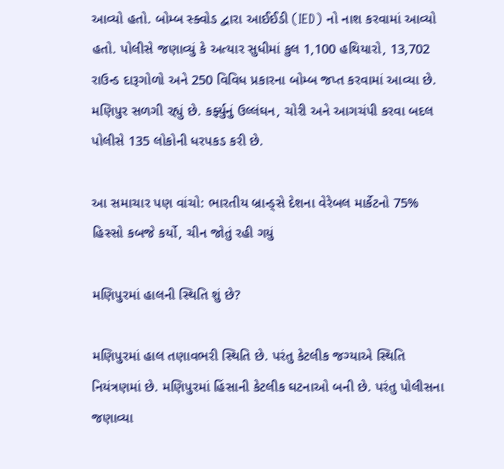આવ્યો હતો. બોમ્બ સ્ક્વોડ દ્વારા આઈઈડી (IED) નો નાશ કરવામાં આવ્યો હતો. પોલીસે જણાવ્યું કે અત્યાર સુધીમાં કુલ 1,100 હથિયારો, 13,702 રાઉન્ડ દારૂગોળો અને 250 વિવિધ પ્રકારના બોમ્બ જપ્ત કરવામાં આવ્યા છે. મણિપુર સળગી રહ્યું છે. કર્ફ્યુનું ઉલ્લંઘન, ચોરી અને આગચંપી કરવા બદલ પોલીસે 135 લોકોની ધરપકડ કરી છે.

આ સમાચાર પણ વાંચો: ભારતીય બ્રાન્ડ્સે દેશના વેરેબલ માર્કેટનો 75% હિસ્સો કબજે કર્યો, ચીન જોતું રહી ગયું

મણિપુરમાં હાલની સ્થિતિ શું છે?

મણિપુરમાં હાલ તણાવભરી સ્થિતિ છે. પરંતુ કેટલીક જગ્યાએ સ્થિતિ નિયંત્રણમાં છે. મણિપુરમાં હિંસાની કેટલીક ઘટનાઓ બની છે. પરંતુ પોલીસના જણાવ્યા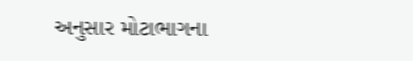અનુસાર મોટાભાગના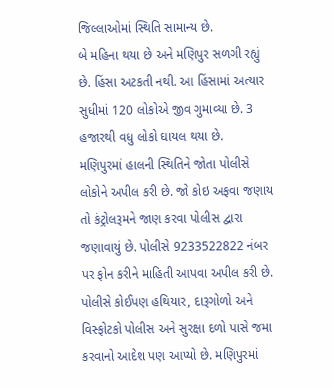જિલ્લાઓમાં સ્થિતિ સામાન્ય છે.
બે મહિના થયા છે અને મણિપુર સળગી રહ્યું છે. હિંસા અટકતી નથી. આ હિંસામાં અત્યાર સુધીમાં 120 લોકોએ જીવ ગુમાવ્યા છે. 3 હજારથી વધુ લોકો ઘાયલ થયા છે.
મણિપુરમાં હાલની સ્થિતિને જોતા પોલીસે લોકોને અપીલ કરી છે. જો કોઇ અફવા જણાય તો કંટ્રોલરૂમને જાણ કરવા પોલીસ દ્વારા જણાવાયું છે. પોલીસે 9233522822 નંબર પર ફોન કરીને માહિતી આપવા અપીલ કરી છે. પોલીસે કોઈપણ હથિયાર, દારૂગોળો અને વિસ્ફોટકો પોલીસ અને સુરક્ષા દળો પાસે જમા કરવાનો આદેશ પણ આપ્યો છે. મણિપુરમાં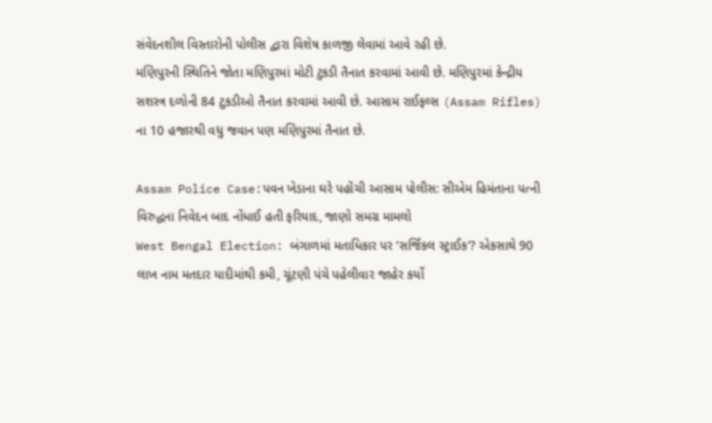સંવેદનશીલ વિસ્તારોની પોલીસ દ્વારા વિશેષ કાળજી લેવામાં આવે રહી છે.
મણિપુરની સ્થિતિને જોતા મણિપુરમાં મોટી ટુકડી તૈનાત કરવામાં આવી છે. મણિપુરમાં કેન્દ્રીય સશસ્ત્ર દળોની 84 ટુકડીઓ તૈનાત કરવામાં આવી છે. આસામ રાઈફલ્સ (Assam Rifles) ના 10 હજારથી વધુ જવાન પણ મણિપુરમાં તૈનાત છે.

Assam Police Case:પવન ખેડાના ઘરે પહોંચી આસામ પોલીસ: સીએમ હિમંતાના પત્ની વિરુદ્ધના નિવેદન બાદ નોંધાઈ હતી ફરિયાદ, જાણો સમગ્ર મામલો
West Bengal Election: બંગાળમાં મતાધિકાર પર ‘સર્જિકલ સ્ટ્રાઈક’? એકસાથે 90 લાખ નામ મતદાર યાદીમાંથી કમી, ચૂંટણી પંચે પહેલીવાર જાહેર કર્યો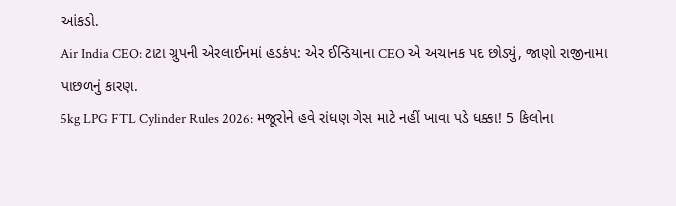આંકડો.
Air India CEO: ટાટા ગ્રુપની એરલાઈનમાં હડકંપ: એર ઈન્ડિયાના CEO એ અચાનક પદ છોડ્યું, જાણો રાજીનામા પાછળનું કારણ.
5kg LPG FTL Cylinder Rules 2026: મજૂરોને હવે રાંધણ ગેસ માટે નહીં ખાવા પડે ધક્કા! 5 કિલોના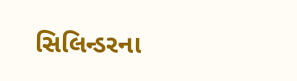સિલિન્ડરના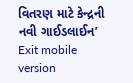વિતરણ માટે કેન્દ્રની નવી ગાઈડલાઈન’
Exit mobile version